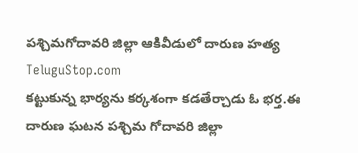పశ్చిమగోదావరి జిల్లా ఆకివీడులో దారుణ హత్య
TeluguStop.com
కట్టుకున్న భార్యను కర్కశంగా కడతేర్చాడు ఓ భర్త.ఈ దారుణ ఘటన పశ్చిమ గోదావరి జిల్లా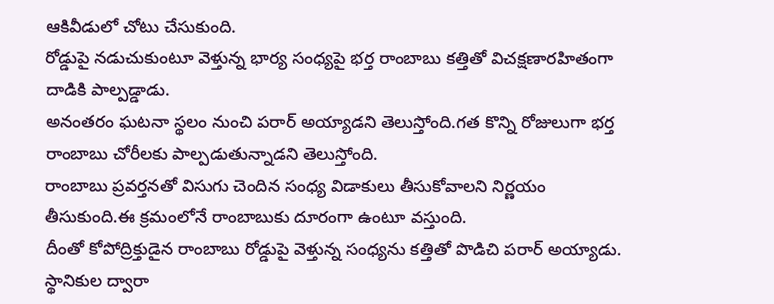ఆకివీడులో చోటు చేసుకుంది.
రోడ్డుపై నడుచుకుంటూ వెళ్తున్న భార్య సంధ్యపై భర్త రాంబాబు కత్తితో విచక్షణారహితంగా దాడికి పాల్పడ్డాడు.
అనంతరం ఘటనా స్థలం నుంచి పరార్ అయ్యాడని తెలుస్తోంది.గత కొన్ని రోజులుగా భర్త రాంబాబు చోరీలకు పాల్పడుతున్నాడని తెలుస్తోంది.
రాంబాబు ప్రవర్తనతో విసుగు చెందిన సంధ్య విడాకులు తీసుకోవాలని నిర్ణయం తీసుకుంది.ఈ క్రమంలోనే రాంబాబుకు దూరంగా ఉంటూ వస్తుంది.
దీంతో కోపోద్రిక్తుడైన రాంబాబు రోడ్డుపై వెళ్తున్న సంధ్యను కత్తితో పొడిచి పరార్ అయ్యాడు.
స్థానికుల ద్వారా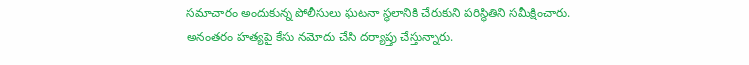సమాచారం అందుకున్న పోలీసులు ఘటనా స్థలానికి చేరుకుని పరిస్థితిని సమీక్షించారు.
అనంతరం హత్యపై కేసు నమోదు చేసి దర్యాప్తు చేస్తున్నారు.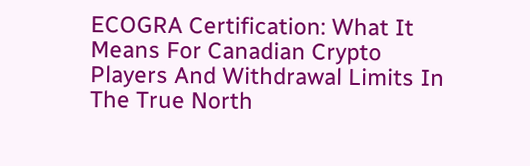ECOGRA Certification: What It Means For Canadian Crypto Players And Withdrawal Limits In The True North